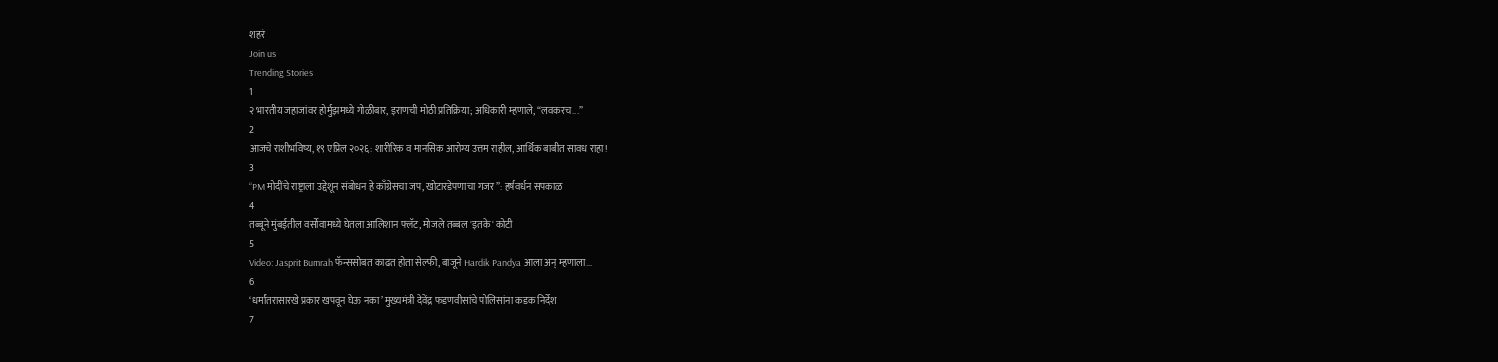शहरं
Join us
Trending Stories
1
२ भारतीय जहाजांवर होर्मुझमध्ये गोळीबार, इराणची मोठी प्रतिक्रिया; अधिकारी म्हणाले, “लवकरच...”
2
आजचे राशीभविष्य, १९ एप्रिल २०२६: शारीरिक व मानसिक आरोग्य उत्तम राहील, आर्थिक बाबीत सावध राहा!
3
“PM मोदींचे राष्ट्राला उद्देशून संबोधन हे काँग्रेसचा जप, खोटारडेपणाचा गजर”: हर्षवर्धन सपकाळ
4
तब्बूने मुंबईतील वर्सोवामध्ये घेतला आलिशान फ्लॅट, मोजले तब्बल 'इतके' कोटी
5
Video: Jasprit Bumrah फॅन्ससोबत काढत होता सेल्फी, बाजूने Hardik Pandya आला अन् म्हणाला...
6
‘धर्मांतरासारखे प्रकार खपवून घेऊ नका’ मुख्यमंत्री देवेंद्र फडणवीसांचे पोलिसांना कडक निर्देश
7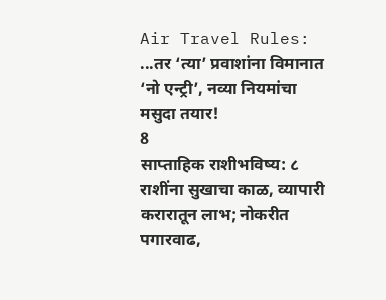Air Travel Rules: ...तर ‘त्या’ प्रवाशांना विमानात ‘नो एन्ट्री’, नव्या नियमांचा मसुदा तयार!
8
साप्ताहिक राशीभविष्य: ८ राशींना सुखाचा काळ, व्यापारी करारातून लाभ; नोकरीत पगारवाढ,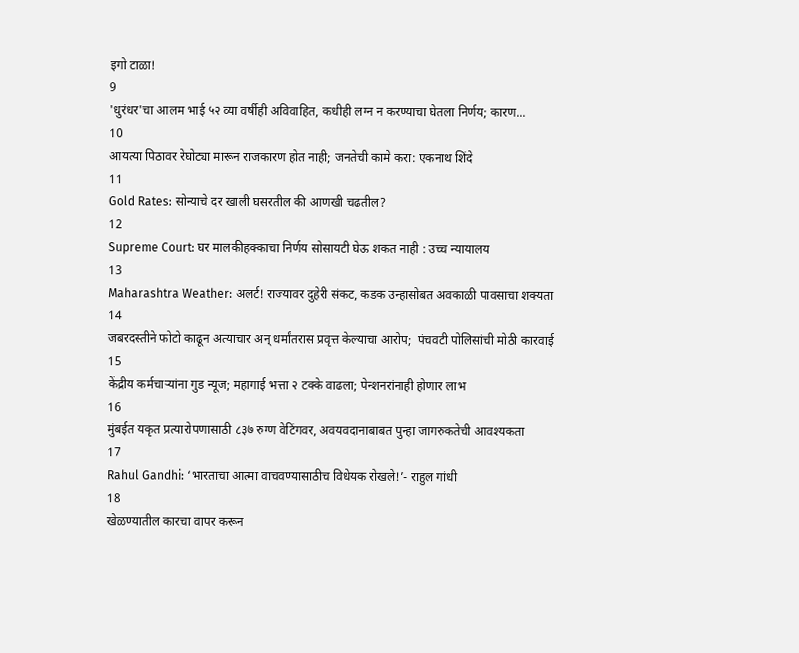इगो टाळा!
9
'धुरंधर'चा आलम भाई ५२ व्या वर्षीही अविवाहित, कधीही लग्न न करण्याचा घेतला निर्णय; कारण...
10
आयत्या पिठावर रेघोट्या मारून राजकारण होत नाही; जनतेची कामे करा: एकनाथ शिंदे
11
Gold Rates: सोन्याचे दर खाली घसरतील की आणखी चढतील?
12
Supreme Court: घर मालकीहक्काचा निर्णय सोसायटी घेऊ शकत नाही : उच्च न्यायालय
13
Maharashtra Weather: अलर्ट! राज्यावर दुहेरी संकट, कडक उन्हासोबत अवकाळी पावसाचा शक्यता
14
जबरदस्तीने फोटो काढून अत्याचार अन् धर्मांतरास प्रवृत्त केल्याचा आरोप;  पंचवटी पोलिसांची मोठी कारवाई
15
केंद्रीय कर्मचाऱ्यांना गुड न्यूज; महागाई भत्ता २ टक्के वाढला; पेन्शनरांनाही होणार लाभ
16
मुंबईत यकृत प्रत्यारोपणासाठी ८३७ रुग्ण वेटिंगवर, अवयवदानाबाबत पुन्हा जागरुकतेची आवश्यकता
17
Rahul Gandhi: ‘भारताचा आत्मा वाचवण्यासाठीच विधेयक रोखले!’- राहुल गांधी
18
खेळण्यातील कारचा वापर करून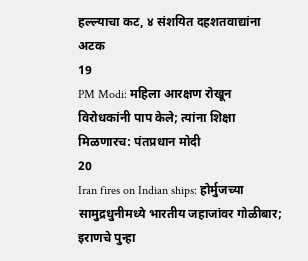हल्ल्याचा कट, ४ संशयित दहशतवाद्यांना अटक
19
PM Modi: महिला आरक्षण रोखून विरोधकांनी पाप केले; त्यांना शिक्षा मिळणारच: पंतप्रधान मोदी
20
Iran fires on Indian ships: होर्मुजच्या सामुद्रधुनीमध्ये भारतीय जहाजांवर गोळीबार; इराणचे पुन्हा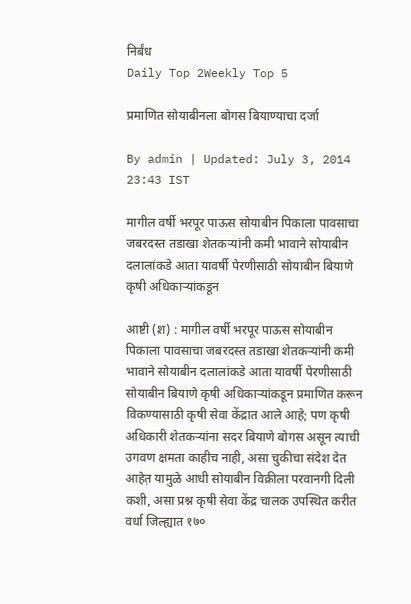निर्बंध
Daily Top 2Weekly Top 5

प्रमाणित सोयाबीनला बोगस बियाण्याचा दर्जा

By admin | Updated: July 3, 2014 23:43 IST

मागील वर्षी भरपूर पाऊस सोयाबीन पिकाला पावसाचा जबरदस्त तडाखा शेतकऱ्यांनी कमी भावाने सोयाबीन दलालांकडे आता यावर्षी पेरणीसाठी सोयाबीन बियाणे कृषी अधिकाऱ्यांकडून

आष्टी (श़) : मागील वर्षी भरपूर पाऊस सोयाबीन पिकाला पावसाचा जबरदस्त तडाखा शेतकऱ्यांनी कमी भावाने सोयाबीन दलालांकडे आता यावर्षी पेरणीसाठी सोयाबीन बियाणे कृषी अधिकाऱ्यांकडून प्रमाणित करून विकण्यासाठी कृषी सेवा केंद्रात आले आहे; पण कृषी अधिकारी शेतकऱ्यांना सदर बियाणे बोगस असून त्याची उगवण क्षमता काहीच नाही, असा चुकीचा संदेश देत आहेत़ यामुळे आधी सोयाबीन विक्रीला परवानगी दिली कशी, असा प्रश्न कृषी सेवा केंद्र चालक उपस्थित करीत वर्धा जिल्ह्यात १७०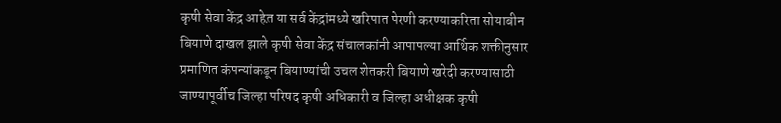कृषी सेवा केंद्र आहेत़ या सर्व केंद्रांमध्ये खरिपात पेरणी करण्याकरिता सोयाबीन बियाणे दाखल झाले कृषी सेवा केंद्र संचालकांनी आपापल्या आर्थिक शक्तीनुसार प्रमाणित कंपन्यांकडून बियाण्यांची उचल शेतकरी बियाणे खरेदी करण्यासाठी जाण्यापूर्वीच जिल्हा परिषद कृषी अधिकारी व जिल्हा अधीक्षक कृषी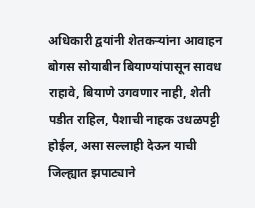अधिकारी द्वयांनी शेतकऱ्यांना आवाहन बोगस सोयाबीन बियाण्यांपासून सावध राहावे, बियाणे उगवणार नाही, शेती पडीत राहिल, पैशाची नाहक उधळपट्टी होईल, असा सल्लाही देऊन याची जिल्ह्यात झपाट्याने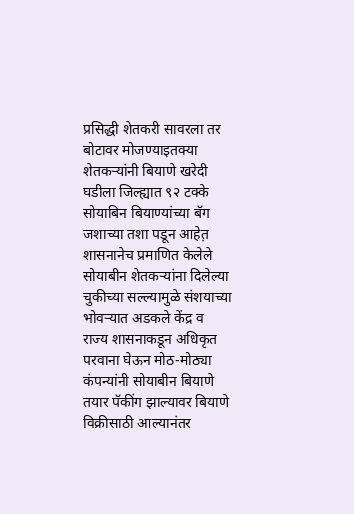प्रसिद्धी शेतकरी सावरला तर बोटावर मोजण्याइतक्या शेतकऱ्यांनी बियाणे खरेदी घडीला जिल्ह्यात ९२ टक्के सोयाबिन बियाण्यांच्या बॅग जशाच्या तशा पडून आहेत़ शासनानेच प्रमाणित केलेले सोयाबीन शेतकऱ्यांना दिलेल्या चुकीच्या सल्ल्यामुळे संशयाच्या भोवऱ्यात अडकले केंद्र व राज्य शासनाकडून अधिकृत परवाना घेऊन मोठ-मोठ्या कंपन्यांनी सोयाबीन बियाणे तयार पॅकींग झाल्यावर बियाणे विक्रीसाठी आल्यानंतर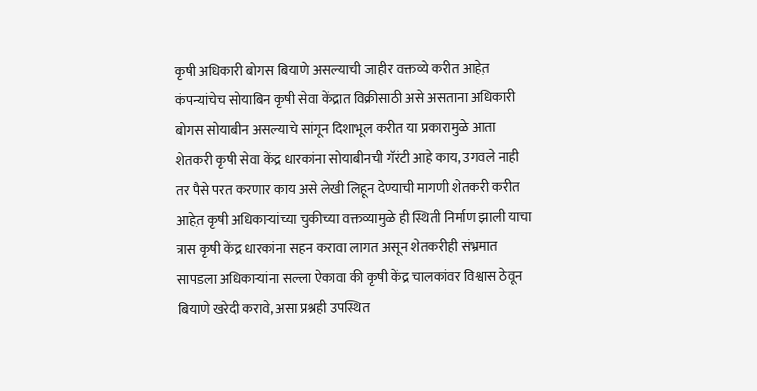कृषी अधिकारी बोगस बियाणे असल्याची जाहीर वक्तव्ये करीत आहेत़ कंपन्यांचेच सोयाबिन कृषी सेवा केंद्रात विक्रीसाठी असे असताना अधिकारी बोगस सोयाबीन असल्याचे सांगून दिशाभूल करीत या प्रकारामुळे आता शेतकरी कृषी सेवा केंद्र धारकांना सोयाबीनची गॅरंटी आहे काय, उगवले नाही तर पैसे परत करणार काय असे लेखी लिहून देण्याची मागणी शेतकरी करीत आहेत़ कृषी अधिकाऱ्यांच्या चुकीच्या वक्तव्यामुळे ही स्थिती निर्माण झाली याचा त्रास कृषी केंद्र धारकांना सहन करावा लागत असून शेतकरीही संभ्रमात सापडला अधिकाऱ्यांना सल्ला ऐकावा की कृषी केंद्र चालकांवर विश्वास ठेवून बियाणे खरेदी करावे, असा प्रश्नही उपस्थित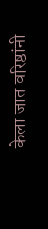केला जात वरिष्ठांनी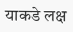याकडे लक्ष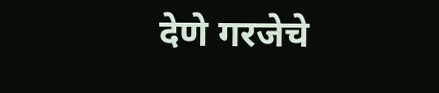देणे गरजेचे